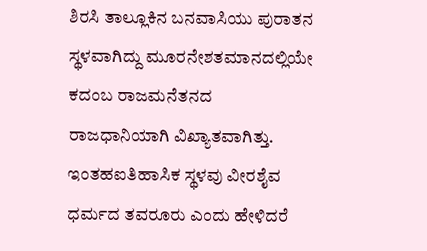ಶಿರಸಿ ತಾಲ್ಲೂಕಿನ ಬನವಾಸಿಯು ಪುರಾತನ ಸ್ಥಳವಾಗಿದ್ದು ಮೂರನೇಶತಮಾನದಲ್ಲಿಯೇ ಕದಂಬ ರಾಜಮನೆತನದ ರಾಜಧಾನಿಯಾಗಿ ವಿಖ್ಯಾತವಾಗಿತ್ತು. ಇಂತಹಐತಿಹಾಸಿಕ ಸ್ಥಳವು ವೀರಶೈವ ಧರ್ಮದ ತವರೂರು ಎಂದು ಹೇಳಿದರೆ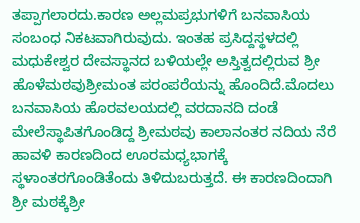ತಪ್ಪಾಗಲಾರದು.ಕಾರಣ ಅಲ್ಲಮಪ್ರಭುಗಳಿಗೆ ಬನವಾಸಿಯ ಸಂಬಂಧ ನಿಕಟವಾಗಿರುವುದು. ಇಂತಹ ಪ್ರಸಿದ್ದಸ್ಥಳದಲ್ಲಿ ಮಧುಕೇಶ್ವರ ದೇವಸ್ಥಾನದ ಬಳಿಯಲ್ಲೇ ಅಸ್ತಿತ್ವದಲ್ಲಿರುವ ಶ್ರೀ ಹೊಳೆಮಠವುಶ್ರೀಮಂತ ಪರಂಪರೆಯನ್ನು ಹೊಂದಿದೆ.ಮೊದಲು ಬನವಾಸಿಯ ಹೊರವಲಯದಲ್ಲಿ ವರದಾನದಿ ದಂಡೆ ಮೇಲೆಸ್ಥಾಪಿತಗೊಂಡಿದ್ದ ಶ್ರೀಮಠವು ಕಾಲಾನಂತರ ನದಿಯ ನೆರೆ ಹಾವಳಿ ಕಾರಣದಿಂದ ಊರಮಧ್ಯಭಾಗಕ್ಕೆ ಸ್ಥಳಾಂತರಗೊಂಡಿತೆಂದು ತಿಳಿದುಬರುತ್ತದೆ. ಈ ಕಾರಣದಿಂದಾಗಿ ಶ್ರೀ ಮಠಕ್ಕೆಶ್ರೀ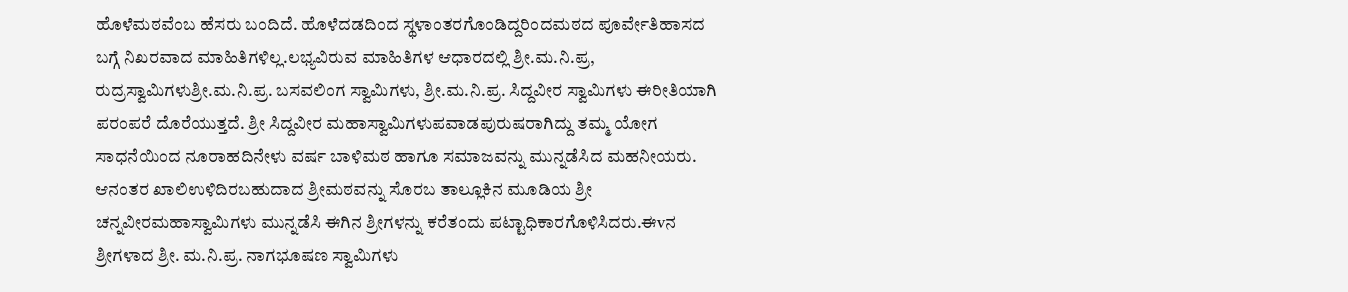ಹೊಳೆಮಠವೆಂಬ ಹೆಸರು ಬಂದಿದೆ. ಹೊಳೆದಡದಿಂದ ಸ್ಥಳಾಂತರಗೊಂಡಿದ್ದರಿಂದಮಠದ ಪೂರ್ವೇತಿಹಾಸದ ಬಗ್ಗೆ ನಿಖರವಾದ ಮಾಹಿತಿಗಳಿಲ್ಲ.ಲಭ್ಯವಿರುವ ಮಾಹಿತಿಗಳ ಆಧಾರದಲ್ಲಿ ಶ್ರೀ.ಮ.ನಿ.ಪ್ರ, ರುದ್ರಸ್ವಾಮಿಗಳುಶ್ರೀ.ಮ.ನಿ.ಪ್ರ. ಬಸವಲಿಂಗ ಸ್ವಾಮಿಗಳು, ಶ್ರೀ.ಮ.ನಿ.ಪ್ರ. ಸಿದ್ದವೀರ ಸ್ವಾಮಿಗಳು ಈರೀತಿಯಾಗಿ ಪರಂಪರೆ ದೊರೆಯುತ್ತದೆ. ಶ್ರೀ ಸಿದ್ದವೀರ ಮಹಾಸ್ವಾಮಿಗಳುಪವಾಡಪುರುಷರಾಗಿದ್ದು ತಮ್ಮ ಯೋಗ ಸಾಧನೆಯಿಂದ ನೂರಾಹದಿನೇಳು ವರ್ಷ ಬಾಳಿಮಠ ಹಾಗೂ ಸಮಾಜವನ್ನು ಮುನ್ನಡೆಸಿದ ಮಹನೀಯರು. ಆನಂತರ ಖಾಲಿಉಳಿದಿರಬಹುದಾದ ಶ್ರೀಮಠವನ್ನು ಸೊರಬ ತಾಲ್ಲೂಕಿನ ಮೂಡಿಯ ಶ್ರೀ ಚನ್ನವೀರಮಹಾಸ್ವಾಮಿಗಳು ಮುನ್ನಡೆಸಿ ಈಗಿನ ಶ್ರೀಗಳನ್ನು ಕರೆತಂದು ಪಟ್ಟಾಧಿಕಾರಗೊಳಿಸಿದರು.ಈvನ ಶ್ರೀಗಳಾದ ಶ್ರೀ. ಮ.ನಿ.ಪ್ರ. ನಾಗಭೂಷಣ ಸ್ವಾಮಿಗಳು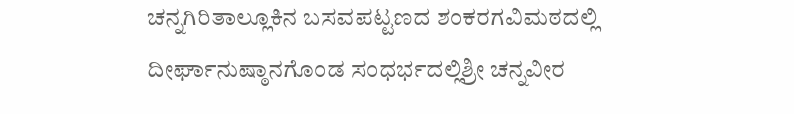ಚನ್ನಗಿರಿತಾಲ್ಲೂಕಿನ ಬಸವಪಟ್ಟಣದ ಶಂಕರಗವಿಮಠದಲ್ಲಿ ದೀರ್ಘಾನುಷ್ಠಾನಗೊಂಡ ಸಂಧರ್ಭದಲ್ಲಿಶ್ರೀ ಚನ್ನವೀರ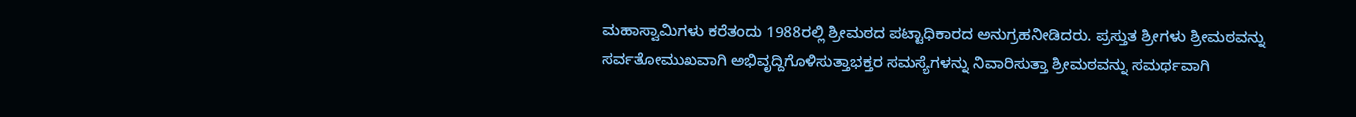ಮಹಾಸ್ವಾಮಿಗಳು ಕರೆತಂದು 1988ರಲ್ಲಿ ಶ್ರೀಮಠದ ಪಟ್ಟಾಧಿಕಾರದ ಅನುಗ್ರಹನೀಡಿದರು. ಪ್ರಸ್ತುತ ಶ್ರೀಗಳು ಶ್ರೀಮಠವನ್ನು ಸರ್ವತೋಮುಖವಾಗಿ ಅಭಿವೃದ್ದಿಗೊಳಿಸುತ್ತಾಭಕ್ತರ ಸಮಸ್ಯೆಗಳನ್ನು ನಿವಾರಿಸುತ್ತಾ ಶ್ರೀಮಠವನ್ನು ಸಮರ್ಥವಾಗಿ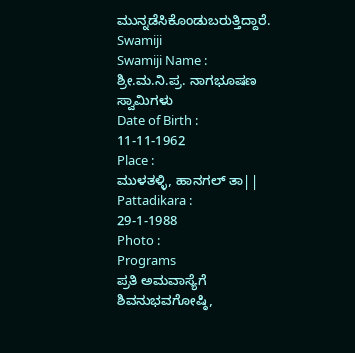ಮುನ್ನಡೆಸಿಕೊಂಡುಬರುತ್ತಿದ್ದಾರೆ.
Swamiji
Swamiji Name :
ಶ್ರೀ.ಮ.ನಿ.ಪ್ರ. ನಾಗಭೂಷಣ ಸ್ವಾಮಿಗಳು
Date of Birth :
11-11-1962
Place :
ಮುಳತಳ್ಳಿ, ಹಾನಗಲ್ ತಾ||
Pattadikara :
29-1-1988
Photo :
Programs
ಪ್ರತಿ ಅಮವಾಸ್ಯೆಗೆ ಶಿವನುಭವಗೋಷ್ಠಿ,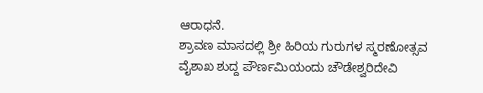ಆರಾಧನೆ.
ಶ್ರಾವಣ ಮಾಸದಲ್ಲಿ ಶ್ರೀ ಹಿರಿಯ ಗುರುಗಳ ಸ್ಮರಣೋತ್ಸವ
ವೈಶಾಖ ಶುದ್ದ ಪೌರ್ಣಮಿಯಂದು ಚೌಡೇಶ್ವರಿದೇವಿ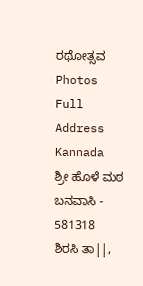ರಥೋತ್ಸವ
Photos
Full Address Kannada
ಶ್ರೀ ಹೊಳೆ ಮಠ
ಬನವಾಸಿ - 581318
ಶಿರಸಿ ತಾ||,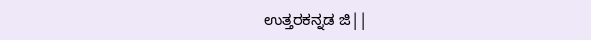ಉತ್ತರಕನ್ನಡ ಜಿ||